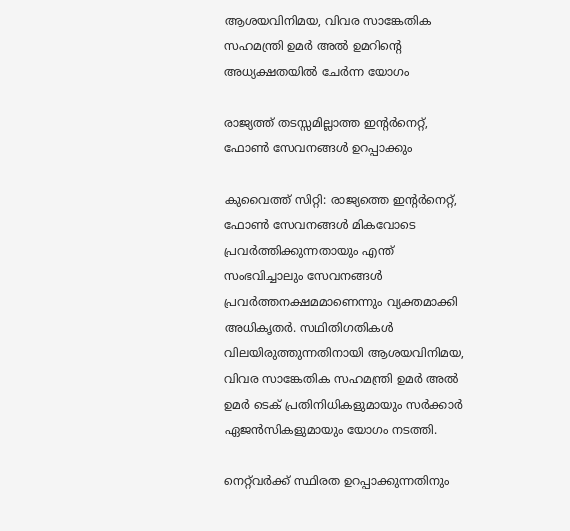ആശയവിനിമയ, വിവര സാങ്കേതിക സഹമന്ത്രി ഉമർ അൽ ഉമറിന്റെ അധ്യക്ഷതയിൽ ചേർന്ന യോഗം

രാജ്യത്ത് തടസ്സമില്ലാത്ത ഇന്റർനെറ്റ്, ഫോൺ സേവനങ്ങൾ ഉറപ്പാക്കും

കുവൈത്ത് സിറ്റി: രാജ്യത്തെ ഇന്റർനെറ്റ്, ഫോൺ സേവനങ്ങൾ മികവോടെ പ്രവർത്തിക്കുന്നതായും എന്ത് സംഭവിച്ചാലും സേവനങ്ങൾ പ്രവർത്തനക്ഷമമാണെന്നും വ്യക്തമാക്കി അധികൃതർ. സഥിതിഗതികൾ വിലയിരുത്തുന്നതിനായി ആശയവിനിമയ, വിവര സാങ്കേതിക സഹമന്ത്രി ഉമർ അൽ ഉമർ ടെക് പ്രതിനിധികളുമായും സർക്കാർ ഏജൻസികളുമായും യോഗം നടത്തി.

നെറ്റ്‌വർക്ക് സ്ഥിരത ഉറപ്പാക്കുന്നതിനും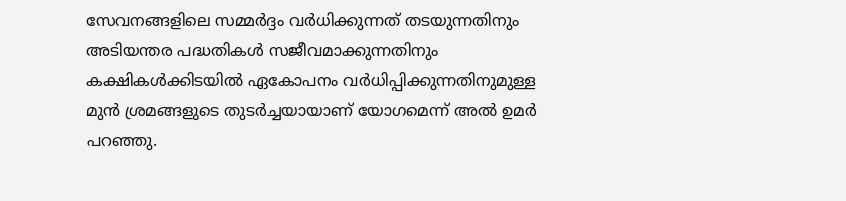സേവനങ്ങളിലെ സമ്മർദ്ദം വർധിക്കുന്നത് തടയുന്നതിനും അടിയന്തര പദ്ധതികൾ സജീവമാക്കുന്നതിനും കക്ഷികൾക്കിടയിൽ ഏകോപനം വർധിപ്പിക്കുന്നതിനുമുള്ള മുൻ ശ്രമങ്ങളുടെ തുടർച്ചയായാണ് യോഗമെന്ന് അൽ ഉമർ പറഞ്ഞു.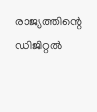രാജ്യത്തിന്റെ ഡിജിറ്റൽ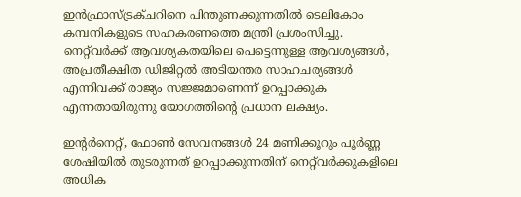ഇൻഫ്രാസ്ട്രക്ചറിനെ പിന്തുണക്കുന്നതിൽ ടെലികോം കമ്പനികളുടെ സഹകരണത്തെ മന്ത്രി പ്രശംസിച്ചു. നെറ്റ്‌വർക്ക് ആവശ്യകതയിലെ പെട്ടെന്നുള്ള ആവശ്യങ്ങൾ, അപ്രതീക്ഷിത ഡിജിറ്റൽ അടിയന്തര സാഹചര്യങ്ങൾ എന്നിവക്ക് രാജ്യം സജ്ജമാണെന്ന് ഉറപ്പാക്കുക എന്നതായിരുന്നു യോഗത്തിന്റെ പ്രധാന ലക്ഷ്യം.

ഇന്റർനെറ്റ്, ഫോൺ സേവനങ്ങൾ 24 മണിക്കൂറും പൂർണ്ണ ശേഷിയിൽ തുടരുന്നത് ഉറപ്പാക്കുന്നതിന് നെറ്റ്‌വർക്കുകളിലെ അധിക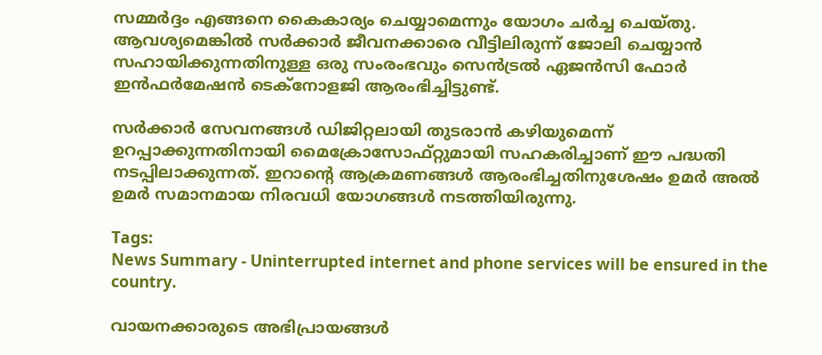സമ്മർദ്ദം എങ്ങനെ കൈകാര്യം ചെയ്യാമെന്നും യോഗം ചർച്ച ചെയ്തു. ആവശ്യമെങ്കിൽ സർക്കാർ ജീവനക്കാരെ വീട്ടിലിരുന്ന് ജോലി ചെയ്യാൻ സഹായിക്കുന്നതിനുള്ള ഒരു സംരംഭവും സെൻട്രൽ ഏജൻസി ഫോർ ഇൻഫർമേഷൻ ടെക്നോളജി ആരംഭിച്ചിട്ടുണ്ട്.

സർക്കാർ സേവനങ്ങൾ ഡിജിറ്റലായി തുടരാൻ കഴിയുമെന്ന് ഉറപ്പാക്കുന്നതിനായി മൈക്രോസോഫ്റ്റുമായി സഹകരിച്ചാണ് ഈ പദ്ധതി നടപ്പിലാക്കുന്നത്. ഇറാന്റെ ആക്രമണങ്ങൾ ആരംഭിച്ചതിനുശേഷം ഉമർ അൽ ഉമർ സമാനമായ നിരവധി യോഗങ്ങൾ നടത്തിയിരുന്നു.

Tags:
News Summary - Uninterrupted internet and phone services will be ensured in the country.

വായനക്കാരുടെ അഭിപ്രായങ്ങള്‍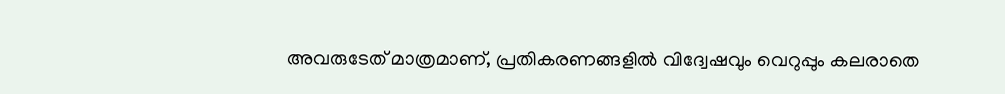അവരുടേത് മാത്രമാണ്, പ്രതികരണങ്ങളിൽ വിദ്വേഷവും വെറുപ്പും കലരാതെ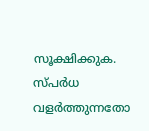സൂക്ഷിക്കുക. സ്പർധ വളർത്തുന്നതോ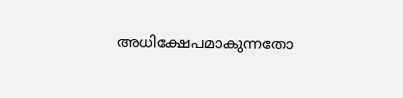അധിക്ഷേപമാകുന്നതോ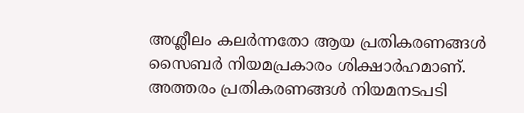അശ്ലീലം കലർന്നതോ ആയ പ്രതികരണങ്ങൾ സൈബർ നിയമപ്രകാരം ശിക്ഷാർഹമാണ്. അത്തരം പ്രതികരണങ്ങൾ നിയമനടപടി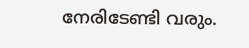നേരിടേണ്ടി വരും.